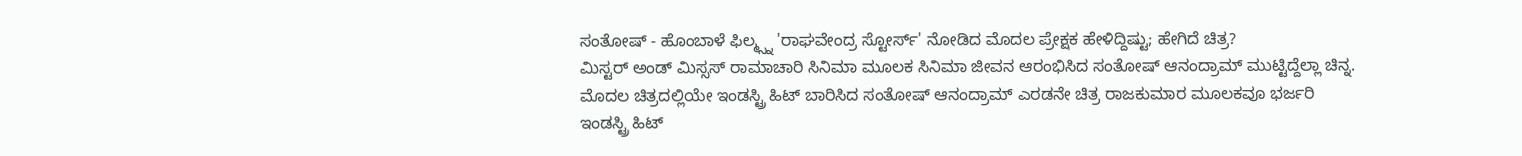ಸಂತೋಷ್ - ಹೊಂಬಾಳೆ ಫಿಲ್ಮ್ಸ್ನ 'ರಾಘವೇಂದ್ರ ಸ್ಟೋರ್ಸ್' ನೋಡಿದ ಮೊದಲ ಪ್ರೇಕ್ಷಕ ಹೇಳಿದ್ದಿಷ್ಟು; ಹೇಗಿದೆ ಚಿತ್ರ?
ಮಿಸ್ಟರ್ ಅಂಡ್ ಮಿಸ್ಸಸ್ ರಾಮಾಚಾರಿ ಸಿನಿಮಾ ಮೂಲಕ ಸಿನಿಮಾ ಜೀವನ ಆರಂಭಿಸಿದ ಸಂತೋಷ್ ಆನಂದ್ರಾಮ್ ಮುಟ್ಟಿದ್ದೆಲ್ಲಾ ಚಿನ್ನ. ಮೊದಲ ಚಿತ್ರದಲ್ಲಿಯೇ ಇಂಡಸ್ಟ್ರಿ ಹಿಟ್ ಬಾರಿಸಿದ ಸಂತೋಷ್ ಆನಂದ್ರಾಮ್ ಎರಡನೇ ಚಿತ್ರ ರಾಜಕುಮಾರ ಮೂಲಕವೂ ಭರ್ಜರಿ ಇಂಡಸ್ಟ್ರಿ ಹಿಟ್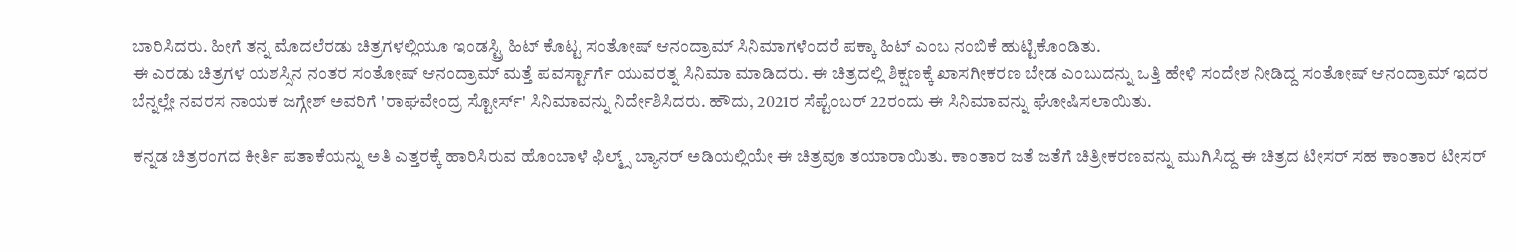ಬಾರಿಸಿದರು. ಹೀಗೆ ತನ್ನ ಮೊದಲೆರಡು ಚಿತ್ರಗಳಲ್ಲಿಯೂ ಇಂಡಸ್ಟ್ರಿ ಹಿಟ್ ಕೊಟ್ಟ ಸಂತೋಷ್ ಆನಂದ್ರಾಮ್ ಸಿನಿಮಾಗಳೆಂದರೆ ಪಕ್ಕಾ ಹಿಟ್ ಎಂಬ ನಂಬಿಕೆ ಹುಟ್ಟಿಕೊಂಡಿತು.
ಈ ಎರಡು ಚಿತ್ರಗಳ ಯಶಸ್ಸಿನ ನಂತರ ಸಂತೋಷ್ ಆನಂದ್ರಾಮ್ ಮತ್ತೆ ಪವರ್ಸ್ಟಾರ್ಗೆ ಯುವರತ್ನ ಸಿನಿಮಾ ಮಾಡಿದರು. ಈ ಚಿತ್ರದಲ್ಲಿ ಶಿಕ್ಷಣಕ್ಕೆ ಖಾಸಗೀಕರಣ ಬೇಡ ಎಂಬುದನ್ನು ಒತ್ತಿ ಹೇಳಿ ಸಂದೇಶ ನೀಡಿದ್ದ ಸಂತೋಷ್ ಆನಂದ್ರಾಮ್ ಇದರ ಬೆನ್ನಲ್ಲೇ ನವರಸ ನಾಯಕ ಜಗ್ಗೇಶ್ ಅವರಿಗೆ 'ರಾಘವೇಂದ್ರ ಸ್ಟೋರ್ಸ್' ಸಿನಿಮಾವನ್ನು ನಿರ್ದೇಶಿಸಿದರು. ಹೌದು, 2021ರ ಸೆಪ್ಟೆಂಬರ್ 22ರಂದು ಈ ಸಿನಿಮಾವನ್ನು ಘೋಷಿಸಲಾಯಿತು.

ಕನ್ನಡ ಚಿತ್ರರಂಗದ ಕೀರ್ತಿ ಪತಾಕೆಯನ್ನು ಅತಿ ಎತ್ತರಕ್ಕೆ ಹಾರಿಸಿರುವ ಹೊಂಬಾಳೆ ಫಿಲ್ಮ್ಸ್ ಬ್ಯಾನರ್ ಅಡಿಯಲ್ಲಿಯೇ ಈ ಚಿತ್ರವೂ ತಯಾರಾಯಿತು. ಕಾಂತಾರ ಜತೆ ಜತೆಗೆ ಚಿತ್ರೀಕರಣವನ್ನು ಮುಗಿಸಿದ್ದ ಈ ಚಿತ್ರದ ಟೀಸರ್ ಸಹ ಕಾಂತಾರ ಟೀಸರ್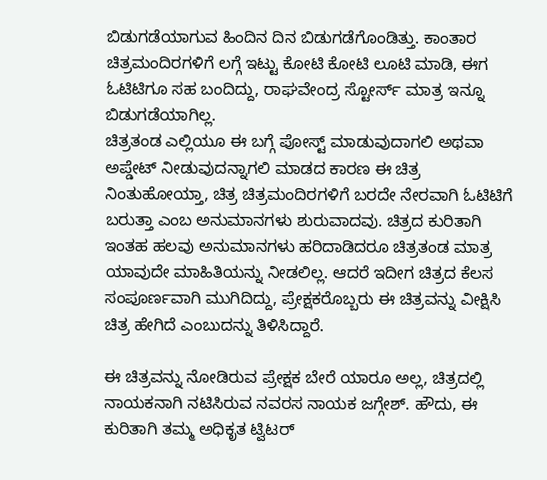ಬಿಡುಗಡೆಯಾಗುವ ಹಿಂದಿನ ದಿನ ಬಿಡುಗಡೆಗೊಂಡಿತ್ತು. ಕಾಂತಾರ ಚಿತ್ರಮಂದಿರಗಳಿಗೆ ಲಗ್ಗೆ ಇಟ್ಟು ಕೋಟಿ ಕೋಟಿ ಲೂಟಿ ಮಾಡಿ, ಈಗ ಓಟಿಟಿಗೂ ಸಹ ಬಂದಿದ್ದು, ರಾಘವೇಂದ್ರ ಸ್ಟೋರ್ಸ್ ಮಾತ್ರ ಇನ್ನೂ ಬಿಡುಗಡೆಯಾಗಿಲ್ಲ.
ಚಿತ್ರತಂಡ ಎಲ್ಲಿಯೂ ಈ ಬಗ್ಗೆ ಪೋಸ್ಟ್ ಮಾಡುವುದಾಗಲಿ ಅಥವಾ ಅಪ್ಡೇಟ್ ನೀಡುವುದನ್ನಾಗಲಿ ಮಾಡದ ಕಾರಣ ಈ ಚಿತ್ರ ನಿಂತುಹೋಯ್ತಾ, ಚಿತ್ರ ಚಿತ್ರಮಂದಿರಗಳಿಗೆ ಬರದೇ ನೇರವಾಗಿ ಓಟಿಟಿಗೆ ಬರುತ್ತಾ ಎಂಬ ಅನುಮಾನಗಳು ಶುರುವಾದವು. ಚಿತ್ರದ ಕುರಿತಾಗಿ ಇಂತಹ ಹಲವು ಅನುಮಾನಗಳು ಹರಿದಾಡಿದರೂ ಚಿತ್ರತಂಡ ಮಾತ್ರ ಯಾವುದೇ ಮಾಹಿತಿಯನ್ನು ನೀಡಲಿಲ್ಲ. ಆದರೆ ಇದೀಗ ಚಿತ್ರದ ಕೆಲಸ ಸಂಪೂರ್ಣವಾಗಿ ಮುಗಿದಿದ್ದು, ಪ್ರೇಕ್ಷಕರೊಬ್ಬರು ಈ ಚಿತ್ರವನ್ನು ವೀಕ್ಷಿಸಿ ಚಿತ್ರ ಹೇಗಿದೆ ಎಂಬುದನ್ನು ತಿಳಿಸಿದ್ದಾರೆ.

ಈ ಚಿತ್ರವನ್ನು ನೋಡಿರುವ ಪ್ರೇಕ್ಷಕ ಬೇರೆ ಯಾರೂ ಅಲ್ಲ, ಚಿತ್ರದಲ್ಲಿ ನಾಯಕನಾಗಿ ನಟಿಸಿರುವ ನವರಸ ನಾಯಕ ಜಗ್ಗೇಶ್. ಹೌದು, ಈ ಕುರಿತಾಗಿ ತಮ್ಮ ಅಧಿಕೃತ ಟ್ವಿಟರ್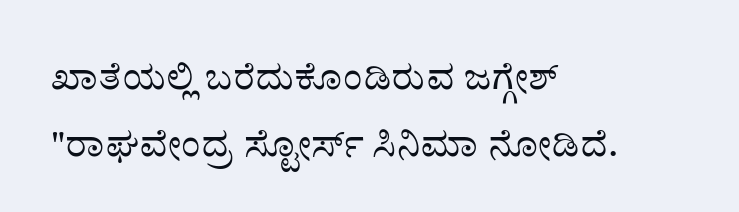ಖಾತೆಯಲ್ಲಿ ಬರೆದುಕೊಂಡಿರುವ ಜಗ್ಗೇಶ್ "ರಾಘವೇಂದ್ರ ಸ್ಟೋರ್ಸ್ ಸಿನಿಮಾ ನೋಡಿದೆ.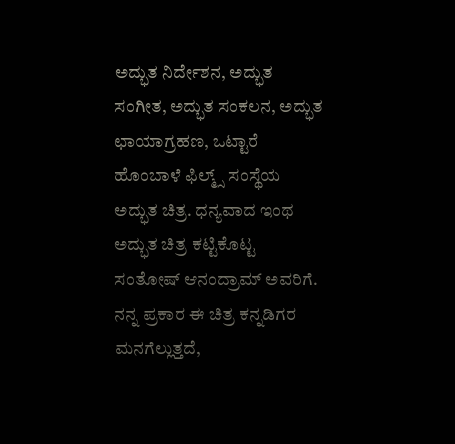ಅದ್ಭುತ ನಿರ್ದೇಶನ, ಅದ್ಭುತ ಸಂಗೀತ, ಅದ್ಭುತ ಸಂಕಲನ, ಅದ್ಭುತ ಛಾಯಾಗ್ರಹಣ, ಒಟ್ಟಾರೆ ಹೊಂಬಾಳೆ ಫಿಲ್ಮ್ಸ್ ಸಂಸ್ಥೆಯ ಅದ್ಭುತ ಚಿತ್ರ. ಧನ್ಯವಾದ ಇಂಥ ಅದ್ಭುತ ಚಿತ್ರ ಕಟ್ಟಿಕೊಟ್ಟ ಸಂತೋಷ್ ಆನಂದ್ರಾಮ್ ಅವರಿಗೆ. ನನ್ನ ಪ್ರಕಾರ ಈ ಚಿತ್ರ ಕನ್ನಡಿಗರ ಮನಗೆಲ್ಲುತ್ತದೆ,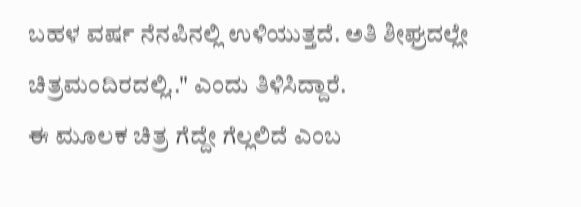ಬಹಳ ವರ್ಷ ನೆನಪಿನಲ್ಲಿ ಉಳಿಯುತ್ತದೆ. ಅತಿ ಶೀಘ್ರದಲ್ಲೇ ಚಿತ್ರಮಂದಿರದಲ್ಲಿ.." ಎಂದು ತಿಳಿಸಿದ್ದಾರೆ.
ಈ ಮೂಲಕ ಚಿತ್ರ ಗೆದ್ದೇ ಗೆಲ್ಲಲಿದೆ ಎಂಬ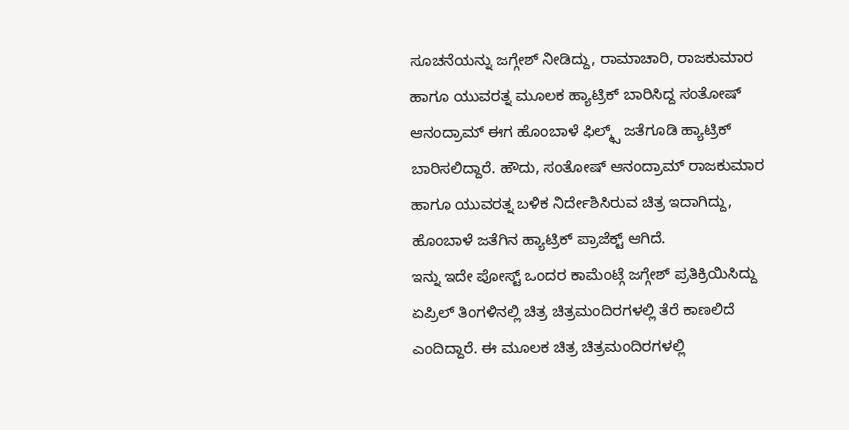ಸೂಚನೆಯನ್ನು ಜಗ್ಗೇಶ್ ನೀಡಿದ್ದು, ರಾಮಾಚಾರಿ, ರಾಜಕುಮಾರ ಹಾಗೂ ಯುವರತ್ನ ಮೂಲಕ ಹ್ಯಾಟ್ರಿಕ್ ಬಾರಿಸಿದ್ದ ಸಂತೋಷ್ ಆನಂದ್ರಾಮ್ ಈಗ ಹೊಂಬಾಳೆ ಫಿಲ್ಮ್ಸ್ ಜತೆಗೂಡಿ ಹ್ಯಾಟ್ರಿಕ್ ಬಾರಿಸಲಿದ್ದಾರೆ. ಹೌದು, ಸಂತೋಷ್ ಆನಂದ್ರಾಮ್ ರಾಜಕುಮಾರ ಹಾಗೂ ಯುವರತ್ನ ಬಳಿಕ ನಿರ್ದೇಶಿಸಿರುವ ಚಿತ್ರ ಇದಾಗಿದ್ದು, ಹೊಂಬಾಳೆ ಜತೆಗಿನ ಹ್ಯಾಟ್ರಿಕ್ ಪ್ರಾಜೆಕ್ಟ್ ಆಗಿದೆ.
ಇನ್ನು ಇದೇ ಪೋಸ್ಟ್ ಒಂದರ ಕಾಮೆಂಟ್ಗೆ ಜಗ್ಗೇಶ್ ಪ್ರತಿಕ್ರಿಯಿಸಿದ್ದು ಏಪ್ರಿಲ್ ತಿಂಗಳಿನಲ್ಲಿ ಚಿತ್ರ ಚಿತ್ರಮಂದಿರಗಳಲ್ಲಿ ತೆರೆ ಕಾಣಲಿದೆ ಎಂದಿದ್ದಾರೆ. ಈ ಮೂಲಕ ಚಿತ್ರ ಚಿತ್ರಮಂದಿರಗಳಲ್ಲಿ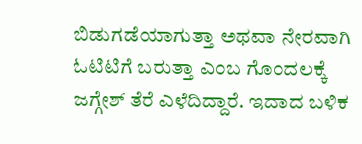ಬಿಡುಗಡೆಯಾಗುತ್ತಾ ಅಥವಾ ನೇರವಾಗಿ ಓಟಿಟಿಗೆ ಬರುತ್ತಾ ಎಂಬ ಗೊಂದಲಕ್ಕೆ ಜಗ್ಗೇಶ್ ತೆರೆ ಎಳೆದಿದ್ದಾರೆ. ಇದಾದ ಬಳಿಕ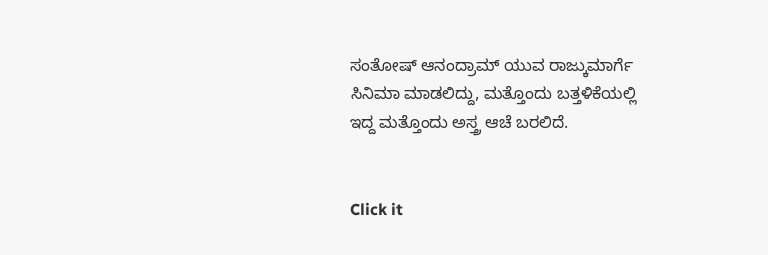ಸಂತೋಷ್ ಆನಂದ್ರಾಮ್ ಯುವ ರಾಜ್ಕುಮಾರ್ಗೆ ಸಿನಿಮಾ ಮಾಡಲಿದ್ದು, ಮತ್ತೊಂದು ಬತ್ತಳಿಕೆಯಲ್ಲಿ ಇದ್ದ ಮತ್ತೊಂದು ಅಸ್ತ್ರ ಆಚೆ ಬರಲಿದೆ.


Click it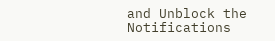and Unblock the Notifications